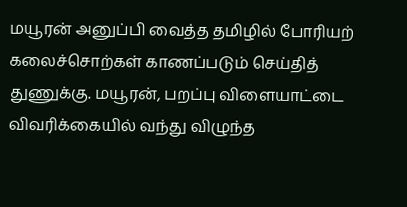மயூரன் அனுப்பி வைத்த தமிழில் போரியற் கலைச்சொற்கள் காணப்படும் செய்தித் துணுக்கு. மயூரன், பறப்பு விளையாட்டை விவரிக்கையில் வந்து விழுந்த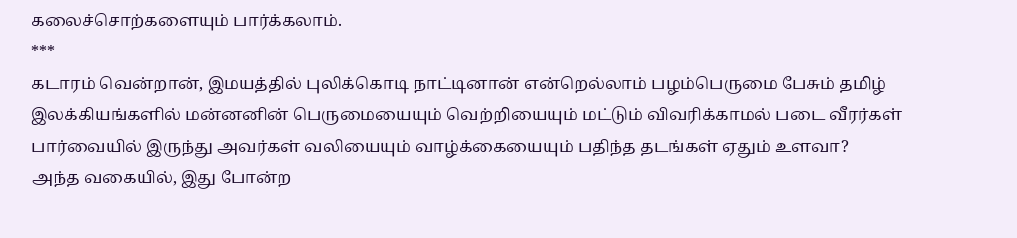கலைச்சொற்களையும் பார்க்கலாம்.
***
கடாரம் வென்றான், இமயத்தில் புலிக்கொடி நாட்டினான் என்றெல்லாம் பழம்பெருமை பேசும் தமிழ் இலக்கியங்களில் மன்னனின் பெருமையையும் வெற்றியையும் மட்டும் விவரிக்காமல் படை வீரர்கள் பார்வையில் இருந்து அவர்கள் வலியையும் வாழ்க்கையையும் பதிந்த தடங்கள் ஏதும் உளவா?
அந்த வகையில், இது போன்ற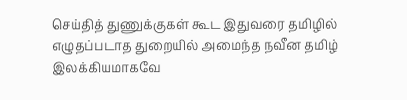செய்தித் துணுக்குகள் கூட இதுவரை தமிழில் எழுதப்படாத துறையில் அமைந்த நவீன தமிழ் இலக்கியமாகவே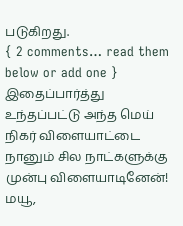படுகிறது.
{ 2 comments… read them below or add one }
இதைப்பார்த்து உந்தப்பட்டு அந்த மெய் நிகர் விளையாட்டை நானும் சில நாட்களுக்கு முன்பு விளையாடினேன்!
மயூ,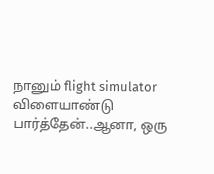நானும் flight simulator விளையாண்டு பார்த்தேன்..ஆனா, ஒரு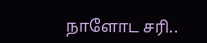நாளோட சரி..